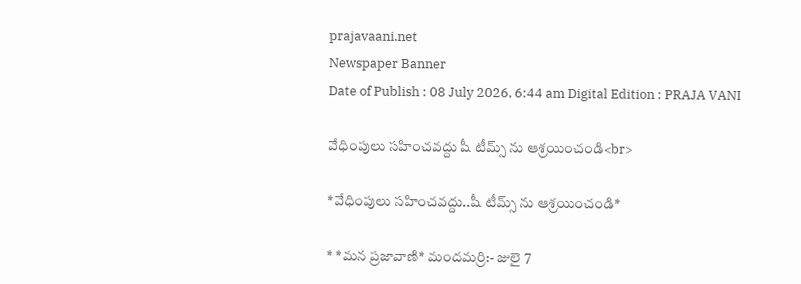prajavaani.net
Newspaper Banner
Date of Publish : 08 July 2026, 6:44 am Digital Edition : PRAJA VANI

వేధింపులు సహించవద్దు షీ టీమ్స్ ను ఆశ్రయించండి<br>

*వేధింపులు సహించవద్దు..షీ టీమ్స్ ను ఆశ్రయించండి*

* *మన ప్రజావాణి* మందమర్రి:- జులై 7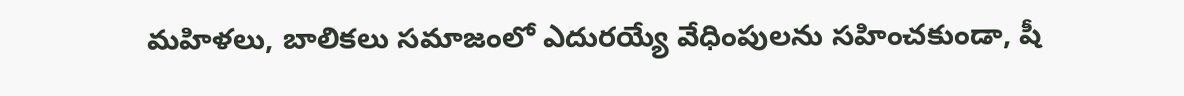మహిళలు, బాలికలు సమాజంలో ఎదురయ్యే వేధింపులను సహించకుండా, షీ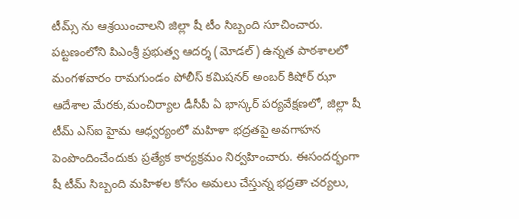టీమ్స్ ను ఆశ్రయించాలని జిల్లా షీ టీం సిబ్బంది సూచించారు. పట్టణంలోని పిఎంశ్రీ ప్రభుత్వ ఆదర్శ (మోడల్) ఉన్నత పాఠశాలలో మంగళవారం రామగుండం పోలీస్ కమిషనర్ అంబర్ కిషోర్ ఝా ఆదేశాల మేరకు,మంచిర్యాల డీసీపీ ఏ భాస్కర్ పర్యవేక్షణలో, జిల్లా షీ టీమ్ ఎస్‌ఐ హైమ ఆధ్వర్యంలో మహిళా భద్రతపై అవగాహన పెంపొందించేందుకు ప్రత్యేక కార్యక్రమం నిర్వహించారు. ఈసందర్భంగా షీ టీమ్ సిబ్బంది మహిళల కోసం అమలు చేస్తున్న భద్రతా చర్యలు,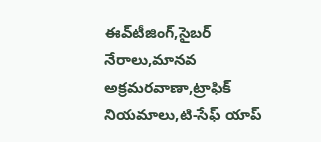ఈవ్‌టీజింగ్,సైబర్ నేరాలు,మానవ అక్రమరవాణా,ట్రాఫిక్ నియమాలు,టి-సేఫ్ యాప్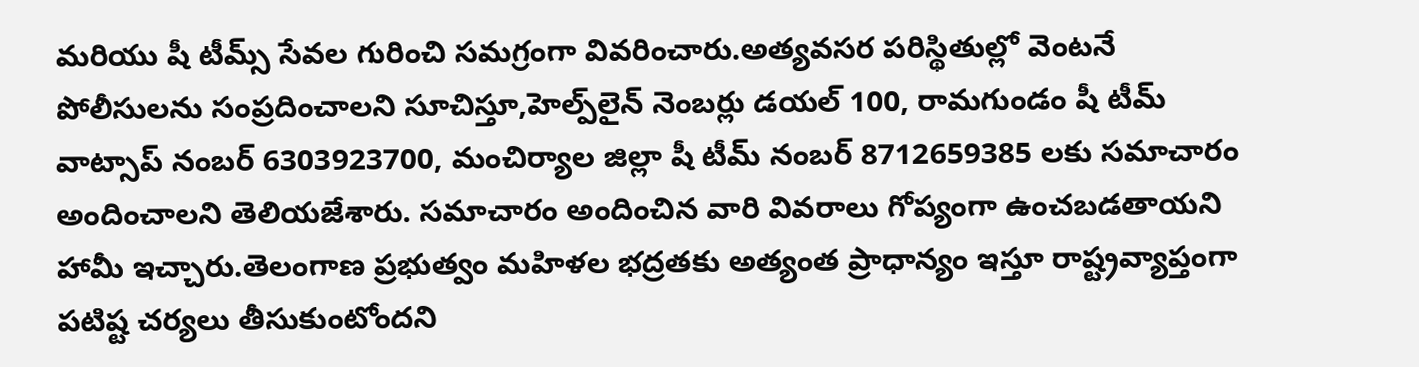మరియు షీ టీమ్స్ సేవల గురించి సమగ్రంగా వివరించారు.అత్యవసర పరిస్థితుల్లో వెంటనే పోలీసులను సంప్రదించాలని సూచిస్తూ,హెల్ప్‌లైన్ నెంబర్లు డయల్ 100, రామగుండం షీ టీమ్ వాట్సాప్ నంబర్ 6303923700, మంచిర్యాల జిల్లా షీ టీమ్ నంబర్ 8712659385 లకు సమాచారం అందించాలని తెలియజేశారు. సమాచారం అందించిన వారి వివరాలు గోప్యంగా ఉంచబడతాయని హామీ ఇచ్చారు.తెలంగాణ ప్రభుత్వం మహిళల భద్రతకు అత్యంత ప్రాధాన్యం ఇస్తూ రాష్ట్రవ్యాప్తంగా పటిష్ట చర్యలు తీసుకుంటోందని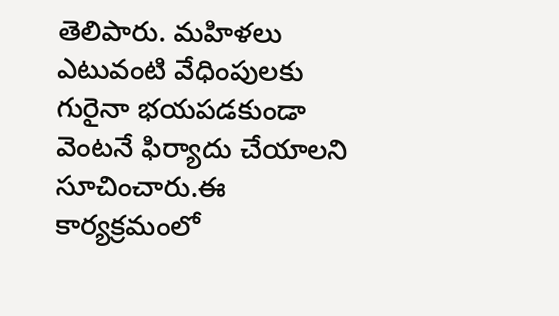తెలిపారు. మహిళలు ఎటువంటి వేధింపులకు గురైనా భయపడకుండా వెంటనే ఫిర్యాదు చేయాలని సూచించారు.ఈ కార్యక్రమంలో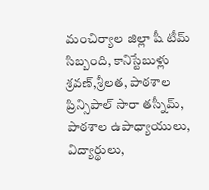మంచిర్యాల జిల్లా షీ టీమ్ సిబ్బంది, కానిస్టేబుళ్లు శ్రవణ్,శ్రీలత, పాఠశాల ప్రిన్సిపాల్ సారా తస్నీమ్, పాఠశాల ఉపాధ్యాయులు, విద్యార్థులు,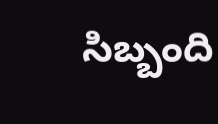సిబ్బంది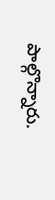పాల్గొన్నారు.